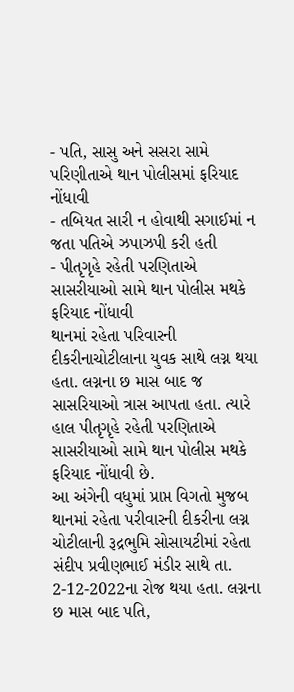- પતિ, સાસુ અને સસરા સામે પરિણીતાએ થાન પોલીસમાં ફરિયાદ નોંધાવી
- તબિયત સારી ન હોવાથી સગાઈમાં ન જતા પતિએ ઝપાઝપી કરી હતી
- પીતૃગૃહે રહેતી પરણિતાએ સાસરીયાઓ સામે થાન પોલીસ મથકે ફરિયાદ નોંધાવી
થાનમાં રહેતા પરિવારની દીકરીનાચોટીલાના યુવક સાથે લગ્ન થયા હતા. લગ્નના છ માસ બાદ જ સાસરિયાઓ ત્રાસ આપતા હતા. ત્યારે હાલ પીતૃગૃહે રહેતી પરણિતાએ સાસરીયાઓ સામે થાન પોલીસ મથકે ફરિયાદ નોંધાવી છે.
આ અંગેની વધુમાં પ્રાપ્ત વિગતો મુજબ થાનમાં રહેતા પરીવારની દીકરીના લગ્ન ચોટીલાની રૂદ્રભુમિ સોસાયટીમાં રહેતા સંદીપ પ્રવીણભાઈ મંડીર સાથે તા. 2-12-2022ના રોજ થયા હતા. લગ્નના છ માસ બાદ પતિ,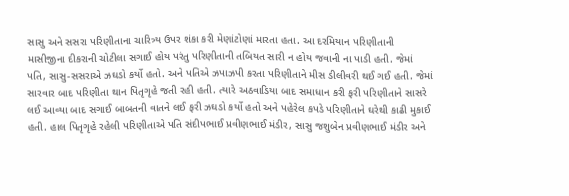સાસુ અને સસરા પરિણીતાના ચારિત્ર્ય ઉપર શંકા કરી મેણાંટોણાં મારતા હતા. આ દરમિયાન પરિણીતાની માસીજીના દીકરાની ચોટીલા સગાઈ હોય પરંતુ પરિણીતાની તબિયત સારી ન હોય જવાની ના પાડી હતી. જેમાં પતિ, સાસુ-સસરાએ ઝઘડો કર્યો હતો. અને પતિએ ઝપાઝપી કરતા પરિણીતાને મીસ ડીલીવરી થઈ ગઈ હતી. જેમાં સારવાર બાદ પરિણીતા થાન પિતૃગૃહે જતી રહી હતી. ત્યારે અઠવાડિયા બાદ સમાધાન કરી ફરી પરિણીતાને સાસરે લઈ આવ્યા બાદ સગાઈ બાબતની વાતને લઈ ફરી ઝઘડો કર્યો હતો અને પહેરેલ કપડે પરિણીતાને ઘરેથી કાઢી મુકાઈ હતી. હાલ પિતૃગૃહે રહેલી પરિણીતાએ પતિ સંદીપભાઈ પ્રવીણભાઈ મંડીર, સાસુ જશુબેન પ્રવીણભાઈ મંડીર અને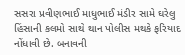સસરા પ્રવીણભાઈ માધુભાઈ મંડીર સામે ઘરેલુ હિંસાની કલમો સાથે થાન પોલીસ મથકે ફરિયાદ નોંધાવી છે. બનાવની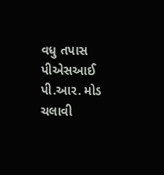વધુ તપાસ પીએસઆઈ પી.આર. મોડ ચલાવી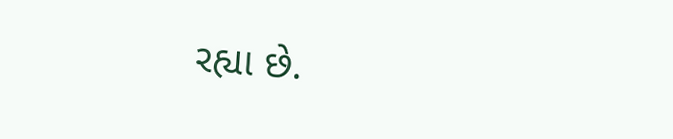રહ્યા છે.